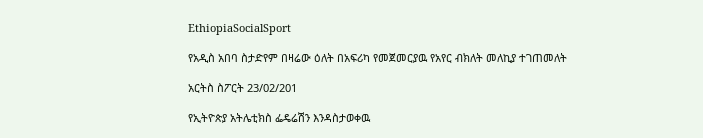EthiopiaSocialSport

የአዲስ አበባ ስታድየም በዛሬው ዕለት በአፍሪካ የመጀመርያዉ የአየር ብክለት መለኪያ ተገጠመለት

አርትስ ስፖርት 23/02/201

የኢትዮጵያ አትሌቲክስ ፌዴሬሽን እንዳስታወቀዉ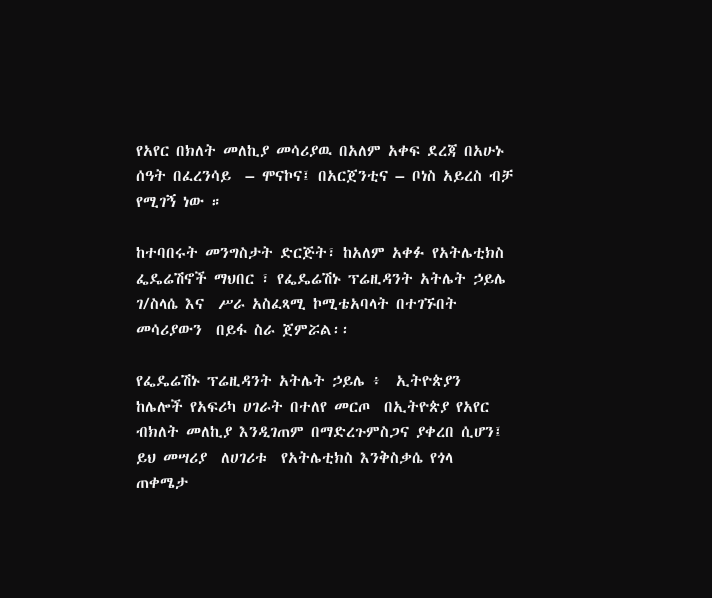የአየር በክለት መለኪያ መሳሪያዉ በአለም አቀፍ ደረጃ በአሁኑ ሰዓት በፈረንሳይ  – ሞናኮና፤ በአርጀንቲና – ቦነስ አይረስ ብቻ የሚገኝ ነው ።

ከተባበሩት መንግስታት ድርጅት፣ ከአለም አቀፉ የአትሌቲክስ ፌዴሬሽኖች ማህበር ፣ የፌዴሬሽኑ ፕሬዚዳንት አትሌት ኃይሌ ገ/ስላሴ እና  ሥራ አስፈጻሚ ኮሚቴአባላት በተገኙበት መሳሪያውን  በይፋ ስራ ጀምሯል፡፡

የፌዴሬሽኑ ፕሬዚዳንት አትሌት ኃይሌ ፥  ኢትዮጵያን  ከሌሎች የአፍሪካ ሀገራት በተለየ መርጦ  በኢትዮጵያ የአየር ብክለት መለኪያ እንዲገጠም በማድረጉምስጋና ያቀረበ ሲሆን፤  ይህ መሣሪያ  ለሀገሪቱ  የአትሌቲክስ እንቅስቃሴ የጎላ  ጠቀሜታ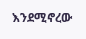እንደሚኖረው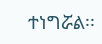ተነግሯል፡፡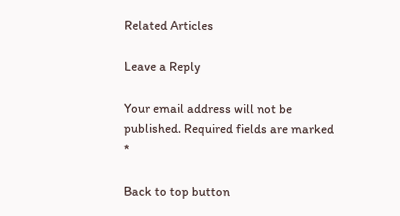Related Articles

Leave a Reply

Your email address will not be published. Required fields are marked *

Back to top button